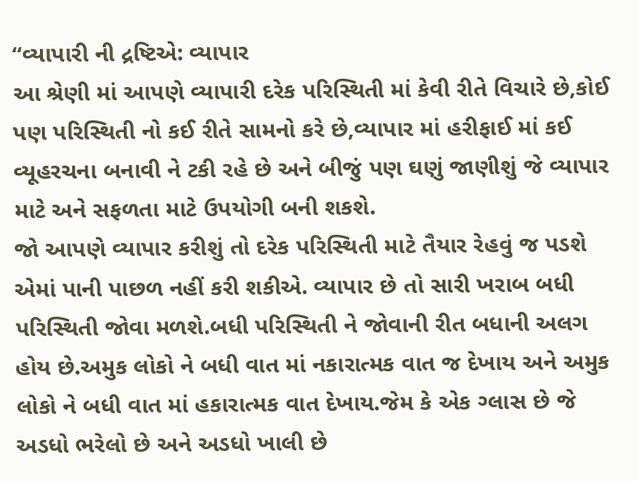“વ્યાપારી ની દ્રષ્ટિએ: વ્યાપાર
આ શ્રેણી માં આપણે વ્યાપારી દરેક પરિસ્થિતી માં કેવી રીતે વિચારે છે,કોઈ પણ પરિસ્થિતી નો કઈ રીતે સામનો કરે છે,વ્યાપાર માં હરીફાઈ માં કઈ વ્યૂહરચના બનાવી ને ટકી રહે છે અને બીજું પણ ઘણું જાણીશું જે વ્યાપાર માટે અને સફળતા માટે ઉપયોગી બની શકશે.
જો આપણે વ્યાપાર કરીશું તો દરેક પરિસ્થિતી માટે તૈયાર રેહવું જ પડશે એમાં પાની પાછળ નહીં કરી શકીએ. વ્યાપાર છે તો સારી ખરાબ બધી પરિસ્થિતી જોવા મળશે.બધી પરિસ્થિતી ને જોવાની રીત બધાની અલગ હોય છે.અમુક લોકો ને બધી વાત માં નકારાત્મક વાત જ દેખાય અને અમુક લોકો ને બધી વાત માં હકારાત્મક વાત દેખાય.જેમ કે એક ગ્લાસ છે જે અડધો ભરેલો છે અને અડધો ખાલી છે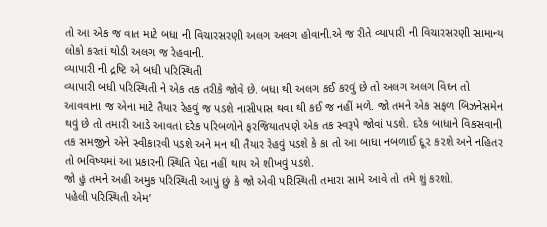તો આ એક જ વાત માટે બધા ની વિચારસરણી અલગ અલગ હોવાની.એ જ રીતે વ્યાપારી ની વિચારસરણી સામાન્ય લોકો કરતાં થોડી અલગ જ રેહવાની.
વ્યાપારી ની દ્રષ્ટિ એ બધી પરિસ્થિતી
વ્યાપારી બધી પરિસ્થિતી ને એક તક તરીકે જોવે છે. બધા થી અલગ કઈ કરવું છે તો અલગ અલગ વિઘ્ન તો આવવાના જ એના માટે તૈયાર રેહવું જ પડશે નાસીપાસ થવા થી કઈ જ નહીં મળે. જો તમને એક સફળ બિઝનેસમેન થવું છે તો તમારી આડે આવતાં દરેક પરિબળોને ફરજિયાતપણે એક તક સ્વરૂપે જોવાં પડશે. દરેક બાધાને વિકસવાની તક સમજીને એને સ્વીકારવી પડશે અને મન થી તૈયાર રેહવું પડશે કે કા તો આ બાધા નબળાઈ દૂ૨ ક૨શે અને નહિતર તો ભવિષ્યમાં આ પ્રકારની સ્થિતિ પેદા નહીં થાય એ શીખવું પડશે.
જો હું તમને અહી અમુક પરિસ્થિતી આપું છું કે જો એવી પરિસ્થિતી તમારા સામે આવે તો તમે શું કરશો.
પહેલી પરિસ્થિતી એમ’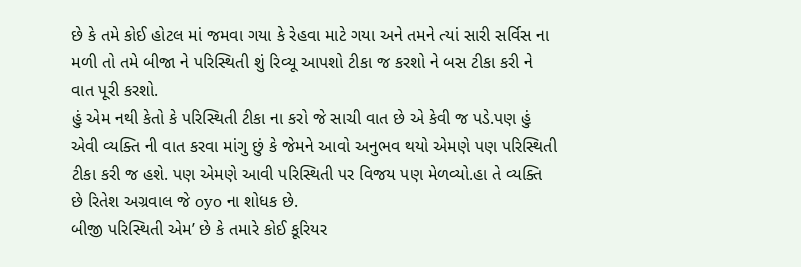છે કે તમે કોઈ હોટલ માં જમવા ગયા કે રેહવા માટે ગયા અને તમને ત્યાં સારી સર્વિસ ના મળી તો તમે બીજા ને પરિસ્થિતી શું રિવ્યૂ આપશો ટીકા જ કરશો ને બસ ટીકા કરી ને વાત પૂરી કરશો.
હું એમ નથી કેતો કે પરિસ્થિતી ટીકા ના કરો જે સાચી વાત છે એ કેવી જ પડે.પણ હું એવી વ્યક્તિ ની વાત કરવા માંગુ છું કે જેમને આવો અનુભવ થયો એમણે પણ પરિસ્થિતી ટીકા કરી જ હશે. પણ એમણે આવી પરિસ્થિતી પર વિજય પણ મેળવ્યો.હા તે વ્યક્તિ છે રિતેશ અગ્રવાલ જે oyo ના શોધક છે.
બીજી પરિસ્થિતી એમ’ છે કે તમારે કોઈ કૂરિયર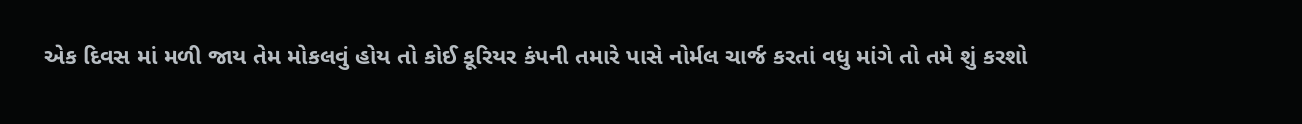એક દિવસ માં મળી જાય તેમ મોકલવું હોય તો કોઈ કૂરિયર કંપની તમારે પાસે નોર્મલ ચાર્જ કરતાં વધુ માંગે તો તમે શું કરશો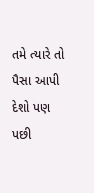તમે ત્યારે તો પૈસા આપી દેશો પણ પછી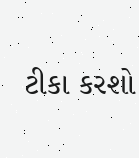ટીકા કરશો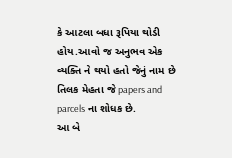કે આટલા બધા રૂપિયા થોડી હોય.આવો જ અનુભવ એક વ્યક્તિ ને થયો હતો જેનું નામ છે તિલક મેહતા જે papers and parcels ના શોધક છે.
આ બે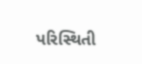પરિસ્થિતી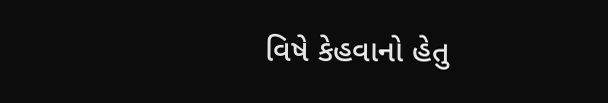વિષે કેહવાનો હેતુ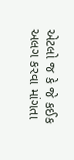એટલો જ કે જે કઈક અલગ કરવા માંગતા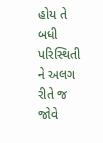હોય તે બધી પરિસ્થિતી ને અલગ રીતે જ જોવે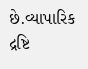છે.વ્યાપારિક દ્રષ્ટિ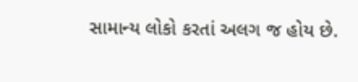સામાન્ય લોકો કરતાં અલગ જ હોય છે.